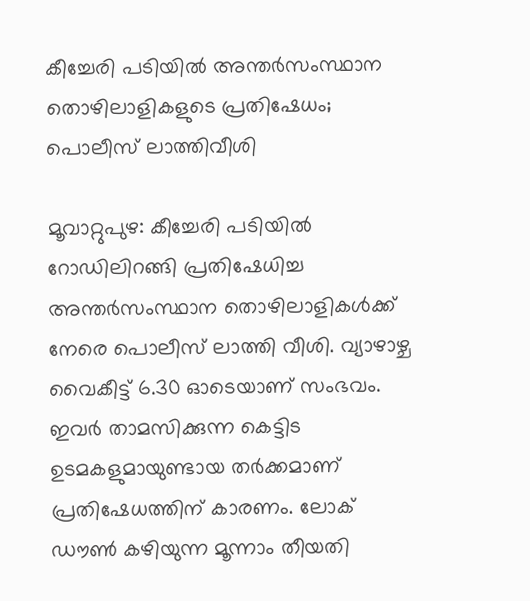കീച്ചേരി പടിയിൽ അന്തർസംസ്ഥാന തൊഴിലാളികളുടെ പ്രതിഷേധം; പൊലീസ് ലാത്തിവീശി

മൂവാറ്റുപുഴ: കീച്ചേരി പടിയിൽ റോഡിലിറങ്ങി പ്രതിഷേധിച്ച അന്തർസംസ്ഥാന തൊഴിലാളികൾക്ക് നേരെ പൊലീസ് ലാത്തി വീശി. വ്യാഴാഴ്ച വൈകീട്ട് 6.30 ഓടെയാണ് സംഭവം. ഇവർ താമസിക്കുന്ന കെട്ടിട ഉടമകളുമായുണ്ടായ തർക്കമാണ് പ്രതിഷേധത്തിന് കാരണം. ലോക് ഡൗൺ കഴിയുന്ന മൂന്നാം തീയതി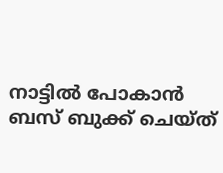നാട്ടിൽ പോകാൻ ബസ് ബുക്ക് ചെയ്ത്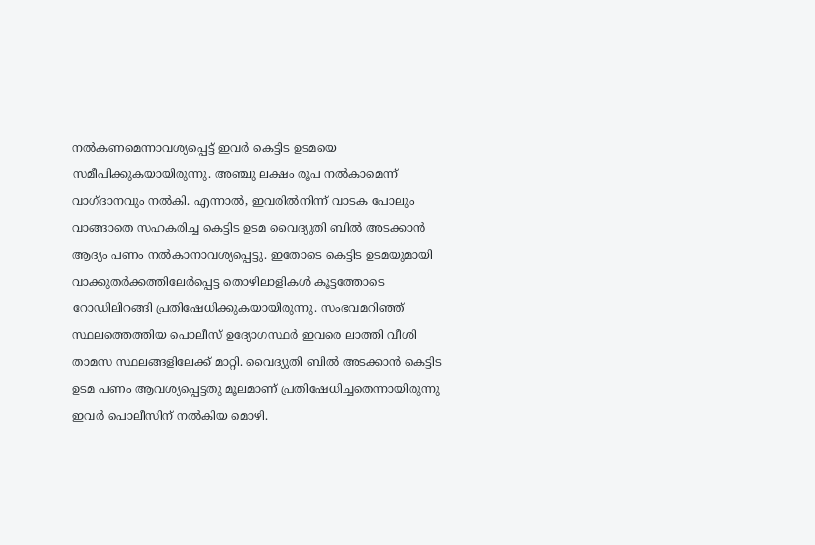നൽകണമെന്നാവശ്യപ്പെട്ട് ഇവർ കെട്ടിട ഉടമയെ സമീപിക്കുകയായിരുന്നു. അഞ്ചു ലക്ഷം രൂപ നൽകാമെന്ന് വാഗ്ദാനവും നൽകി. എന്നാൽ, ഇവരിൽനിന്ന് വാടക പോലും വാങ്ങാതെ സഹകരിച്ച കെട്ടിട ഉടമ വൈദ്യുതി ബിൽ അടക്കാൻ ആദ്യം പണം നൽകാനാവശ്യപ്പെട്ടു. ഇതോടെ കെട്ടിട ഉടമയുമായി വാക്കുതർക്കത്തിലേർപ്പെട്ട തൊഴിലാളികൾ കൂട്ടത്തോടെ റോഡിലിറങ്ങി പ്രതിഷേധിക്കുകയായിരുന്നു. സംഭവമറിഞ്ഞ് സ്ഥലത്തെത്തിയ പൊലീസ് ഉദ്യോഗസ്ഥർ ഇവരെ ലാത്തി വീശി താമസ സ്ഥലങ്ങളിലേക്ക് മാറ്റി. വൈദ്യുതി ബിൽ അടക്കാൻ കെട്ടിട ഉടമ പണം ആവശ്യപ്പെട്ടതു മൂലമാണ് പ്രതിഷേധിച്ചതെന്നായിരുന്നു ഇവർ പൊലീസിന് നൽകിയ മൊഴി.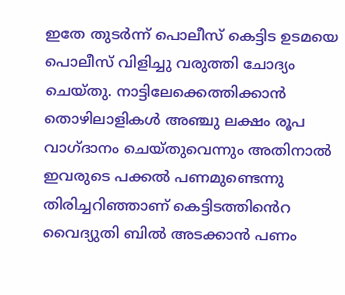ഇതേ തുടർന്ന് പൊലീസ് കെട്ടിട ഉടമയെ പൊലീസ് വിളിച്ചു വരുത്തി ചോദ്യം ചെയ്തു. നാട്ടിലേക്കെത്തിക്കാൻ തൊഴിലാളികൾ അഞ്ചു ലക്ഷം രൂപ വാഗ്ദാനം ചെയ്തുവെന്നും അതിനാൽ ഇവരുടെ പക്കൽ പണമുണ്ടെന്നു തിരിച്ചറിഞ്ഞാണ് കെട്ടിടത്തിൻെറ വൈദ്യുതി ബിൽ അടക്കാൻ പണം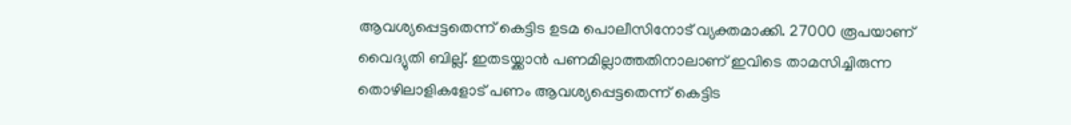ആവശ്യപ്പെട്ടതെന്ന് കെട്ടിട ഉടമ പൊലീസിനോട് വ്യക്തമാക്കി. 27000 രൂപയാണ് വൈദ്യുതി ബില്ല്. ഇതടയ്ക്കാൻ പണമില്ലാത്തതിനാലാണ് ഇവിടെ താമസിച്ചിരുന്ന തൊഴിലാളികളോട് പണം ആവശ്യപ്പെട്ടതെന്ന് കെട്ടിട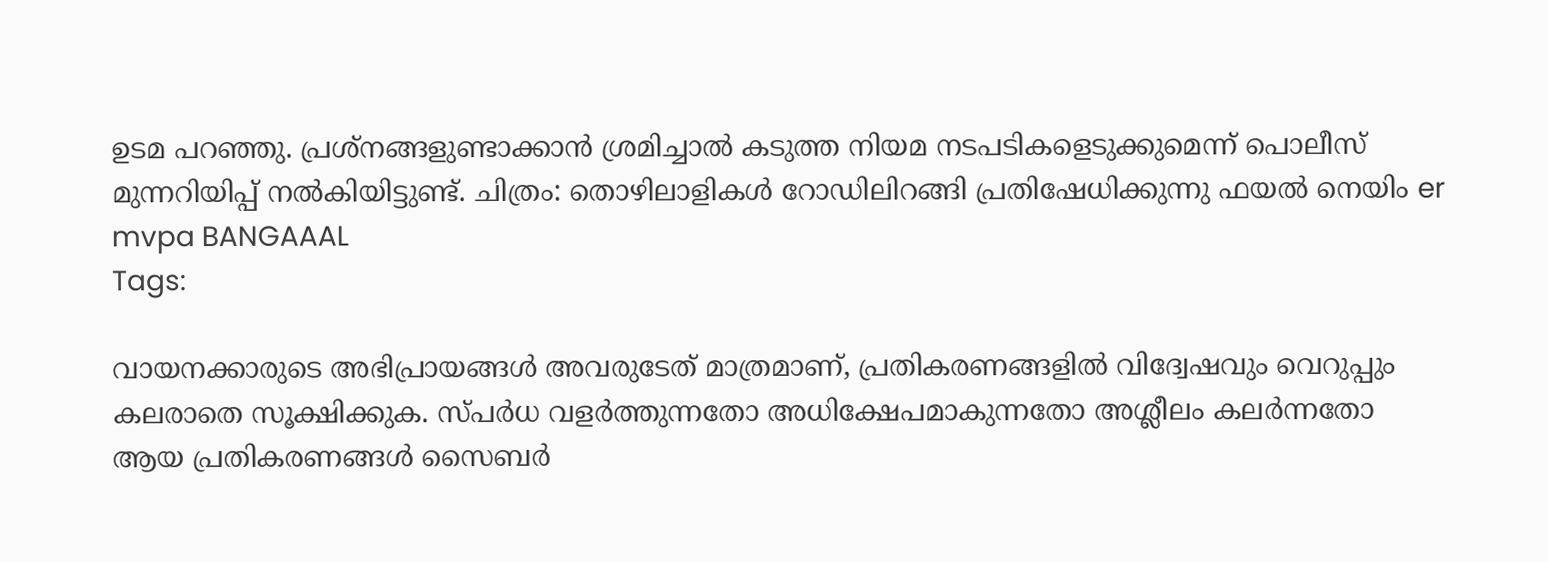ഉടമ പറഞ്ഞു. പ്രശ്നങ്ങളുണ്ടാക്കാൻ ശ്രമിച്ചാൽ കടുത്ത നിയമ നടപടികളെടുക്കുമെന്ന് പൊലീസ് മുന്നറിയിപ്പ് നൽകിയിട്ടുണ്ട്. ചിത്രം: തൊഴിലാളികൾ റോഡിലിറങ്ങി പ്രതിഷേധിക്കുന്നു ഫയൽ നെയിം er mvpa BANGAAAL
Tags:

വായനക്കാരുടെ അഭിപ്രായങ്ങള്‍ അവരുടേത് മാത്രമാണ്, പ്രതികരണങ്ങളിൽ വിദ്വേഷവും വെറുപ്പും കലരാതെ സൂക്ഷിക്കുക. സ്പർധ വളർത്തുന്നതോ അധിക്ഷേപമാകുന്നതോ അശ്ലീലം കലർന്നതോ ആയ പ്രതികരണങ്ങൾ സൈബർ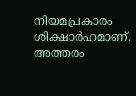നിയമപ്രകാരം ശിക്ഷാർഹമാണ്. അത്തരം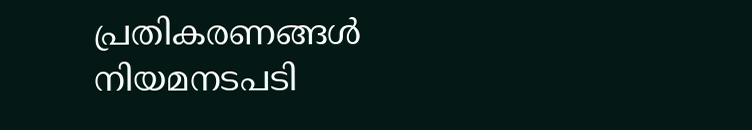പ്രതികരണങ്ങൾ നിയമനടപടി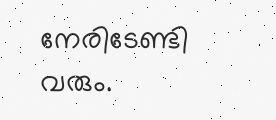നേരിടേണ്ടി വരും.